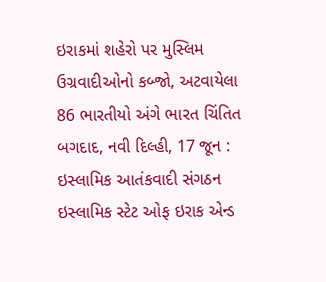ઇરાકમાં શહેરો પર મુસ્લિમ ઉગ્રવાદીઓનો કબ્જો, અટવાયેલા 86 ભારતીયો અંગે ભારત ચિંતિત
બગદાદ, નવી દિલ્હી, 17 જૂન : ઇસ્લામિક આતંકવાદી સંગઠન ઇસ્લામિક સ્ટેટ ઓફ ઇરાક એન્ડ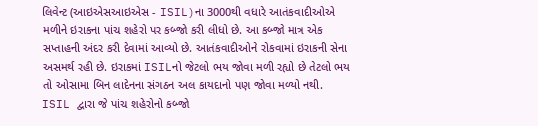લિવેન્ટ (આઇએસઆઇએસ - ISIL)ના 3000થી વધારે આતંકવાદીઓએ મળીને ઇરાકના પાંચ શહેરો પર કબ્જો કરી લીધો છે. આ કબ્જો માત્ર એક સપ્તાહની અંદર કરી દેવામાં આવ્યો છે. આતંકવાદીઓને રોકવામાં ઇરાકની સેના અસમર્થ રહી છે. ઇરાકમાં ISILનો જેટલો ભય જોવા મળી રહ્યો છે તેટલો ભય તો ઓસામા બિન લાદેનના સંગઠન અલ કાયદાનો પણ જોવા મળ્યો નથી.
ISIL દ્વારા જે પાંચ શહેરોનો કબ્જો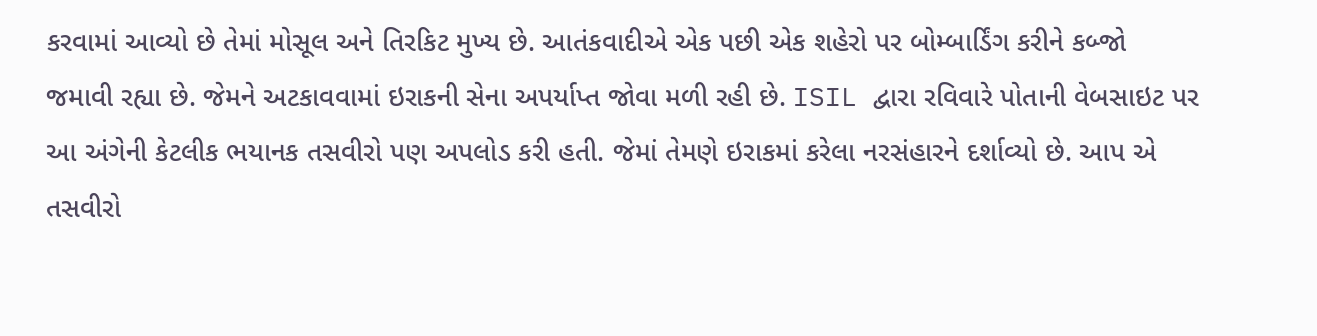કરવામાં આવ્યો છે તેમાં મોસૂલ અને તિરકિટ મુખ્ય છે. આતંકવાદીએ એક પછી એક શહેરો પર બોમ્બાર્ડિંગ કરીને કબ્જો જમાવી રહ્યા છે. જેમને અટકાવવામાં ઇરાકની સેના અપર્યાપ્ત જોવા મળી રહી છે. ISIL દ્વારા રવિવારે પોતાની વેબસાઇટ પર આ અંગેની કેટલીક ભયાનક તસવીરો પણ અપલોડ કરી હતી. જેમાં તેમણે ઇરાકમાં કરેલા નરસંહારને દર્શાવ્યો છે. આપ એ તસવીરો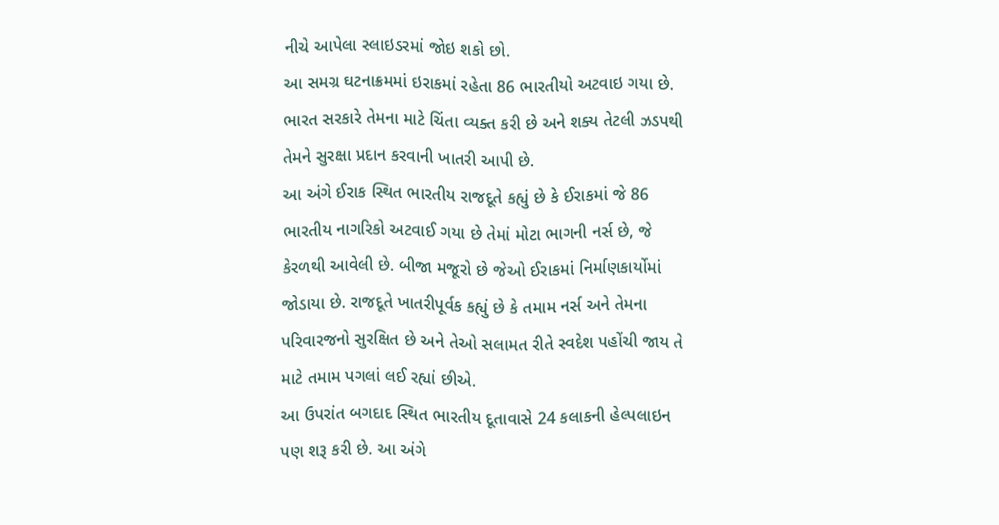નીચે આપેલા સ્લાઇડરમાં જોઇ શકો છો.
આ સમગ્ર ઘટનાક્રમમાં ઇરાકમાં રહેતા 86 ભારતીયો અટવાઇ ગયા છે. ભારત સરકારે તેમના માટે ચિંતા વ્યક્ત કરી છે અને શક્ય તેટલી ઝડપથી તેમને સુરક્ષા પ્રદાન કરવાની ખાતરી આપી છે.
આ અંગે ઈરાક સ્થિત ભારતીય રાજદૂતે કહ્યું છે કે ઈરાકમાં જે 86 ભારતીય નાગરિકો અટવાઈ ગયા છે તેમાં મોટા ભાગની નર્સ છે, જે કેરળથી આવેલી છે. બીજા મજૂરો છે જેઓ ઈરાકમાં નિર્માણકાર્યોમાં જોડાયા છે. રાજદૂતે ખાતરીપૂર્વક કહ્યું છે કે તમામ નર્સ અને તેમના પરિવારજનો સુરક્ષિત છે અને તેઓ સલામત રીતે સ્વદેશ પહોંચી જાય તે માટે તમામ પગલાં લઈ રહ્યાં છીએ.
આ ઉપરાંત બગદાદ સ્થિત ભારતીય દૂતાવાસે 24 કલાકની હેલ્પલાઇન પણ શરૂ કરી છે. આ અંગે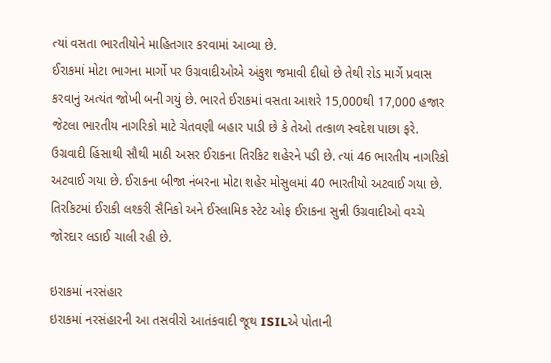ત્યાં વસતા ભારતીયોને માહિતગાર કરવામાં આવ્યા છે.
ઈરાકમાં મોટા ભાગના માર્ગો પર ઉગ્રવાદીઓએ અંકુશ જમાવી દીધો છે તેથી રોડ માર્ગે પ્રવાસ કરવાનું અત્યંત જોખી બની ગયું છે. ભારતે ઈરાકમાં વસતા આશરે 15,000થી 17,000 હજાર જેટલા ભારતીય નાગરિકો માટે ચેતવણી બહાર પાડી છે કે તેઓ તત્કાળ સ્વદેશ પાછા ફરે.
ઉગ્રવાદી હિંસાથી સૌથી માઠી અસર ઈરાકના તિરકિટ શહેરને પડી છે. ત્યાં 46 ભારતીય નાગરિકો અટવાઈ ગયા છે. ઈરાકના બીજા નંબરના મોટા શહેર મોસુલમાં 40 ભારતીયો અટવાઈ ગયા છે. તિરકિટમાં ઈરાકી લશ્કરી સૈનિકો અને ઈસ્લામિક સ્ટેટ ઓફ ઈરાકના સુન્ની ઉગ્રવાદીઓ વચ્ચે જોરદાર લડાઈ ચાલી રહી છે.

ઇરાકમાં નરસંહાર
ઇરાકમાં નરસંહારની આ તસવીરો આતંકવાદી જૂથ ISILએ પોતાની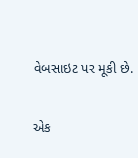વેબસાઇટ પર મૂકી છે.

એક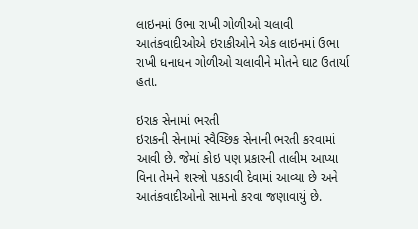લાઇનમાં ઉભા રાખી ગોળીઓ ચલાવી
આતંકવાદીઓએ ઇરાકીઓને એક લાઇનમાં ઉભા રાખી ધનાધન ગોળીઓ ચલાવીને મોતને ઘાટ ઉતાર્યા હતા.

ઇરાક સેનામાં ભરતી
ઇરાકની સેનામાં સ્વૈચ્છિક સેનાની ભરતી કરવામાં આવી છે. જેમાં કોઇ પણ પ્રકારની તાલીમ આપ્યા વિના તેમને શસ્ત્રો પકડાવી દેવામાં આવ્યા છે અને આતંકવાદીઓનો સામનો કરવા જણાવાયું છે.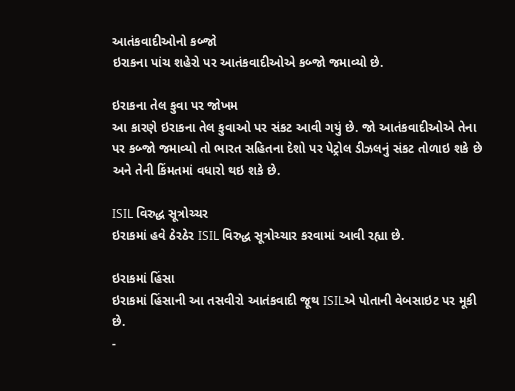આતંકવાદીઓનો કબ્જો
ઇરાકના પાંચ શહેરો પર આતંકવાદીઓએ કબ્જો જમાવ્યો છે.

ઇરાકના તેલ કુવા પર જોખમ
આ કારણે ઇરાકના તેલ કુવાઓ પર સંકટ આવી ગયું છે. જો આતંકવાદીઓએ તેના પર કબ્જો જમાવ્યો તો ભારત સહિતના દેશો પર પેટ્રોલ ડીઝલનું સંકટ તોળાઇ શકે છે અને તેની કિંમતમાં વધારો થઇ શકે છે.

ISIL વિરુદ્ધ સૂત્રોચ્ચર
ઇરાકમાં હવે ઠેરઠેર ISIL વિરુદ્ધ સૂત્રોચ્ચાર કરવામાં આવી રહ્યા છે.

ઇરાકમાં હિંસા
ઇરાકમાં હિંસાની આ તસવીરો આતંકવાદી જૂથ ISILએ પોતાની વેબસાઇટ પર મૂકી છે.
-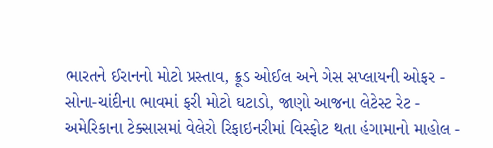ભારતને ઈરાનનો મોટો પ્રસ્તાવ, ક્રૂડ ઓઈલ અને ગેસ સપ્લાયની ઓફર -
સોના-ચાંદીના ભાવમાં ફરી મોટો ઘટાડો, જાણો આજના લેટેસ્ટ રેટ -
અમેરિકાના ટેક્સાસમાં વેલેરો રિફાઇનરીમાં વિસ્ફોટ થતા હંગામાનો માહોલ -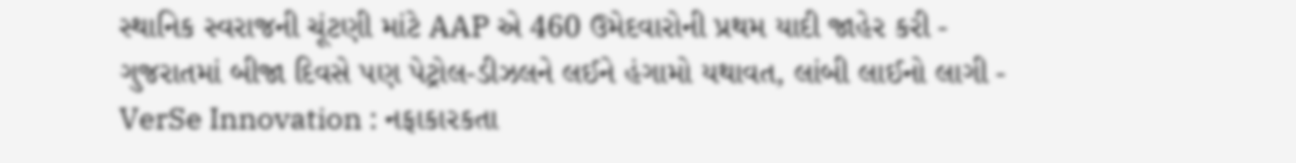સ્થાનિક સ્વરાજની ચૂંટણી માંટે AAP એ 460 ઉમેદવારોની પ્રથમ યાદી જાહેર કરી -
ગુજરાતમાં બીજા દિવસે પણ પેટ્રોલ-ડીઝલને લઈને હંગામો યથાવત, લાંબી લાઈનો લાગી -
VerSe Innovation : નફાકારકતા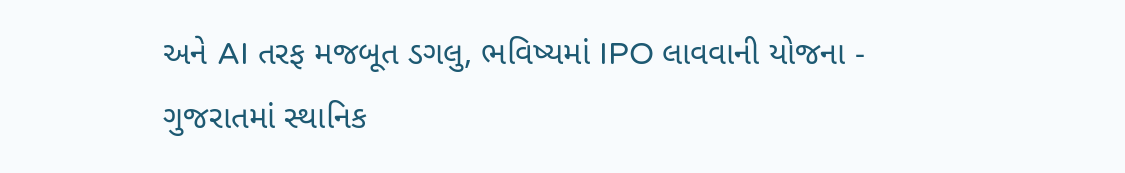અને AI તરફ મજબૂત ડગલુ, ભવિષ્યમાં IPO લાવવાની યોજના -
ગુજરાતમાં સ્થાનિક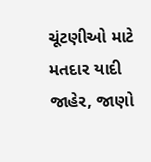ચૂંટણીઓ માટે મતદાર યાદી જાહેર, જાણો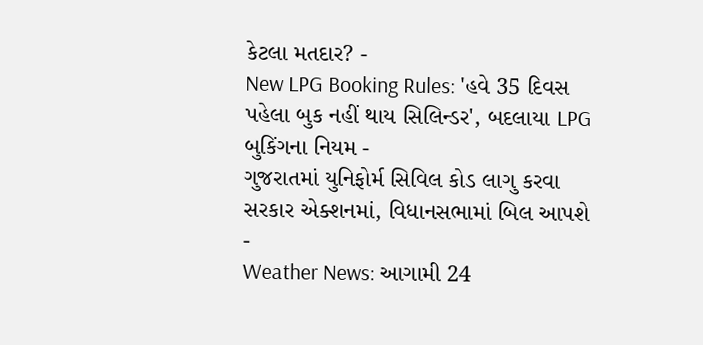કેટલા મતદાર? -
New LPG Booking Rules: 'હવે 35 દિવસ પહેલા બુક નહીં થાય સિલિન્ડર', બદલાયા LPG બુકિંગના નિયમ -
ગુજરાતમાં યુનિફોર્મ સિવિલ કોડ લાગુ કરવા સરકાર એક્શનમાં, વિધાનસભામાં બિલ આપશે -
Weather News: આગામી 24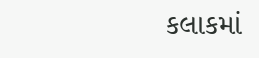કલાકમાં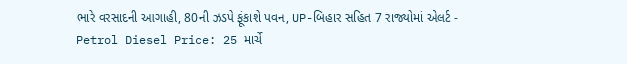ભારે વરસાદની આગાહી, 80ની ઝડપે ફૂંકાશે પવન, UP-બિહાર સહિત 7 રાજ્યોમાં એલર્ટ -
Petrol Diesel Price: 25 માર્ચે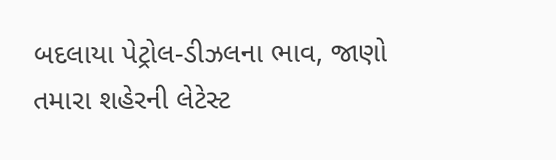બદલાયા પેટ્રોલ-ડીઝલના ભાવ, જાણો તમારા શહેરની લેટેસ્ટ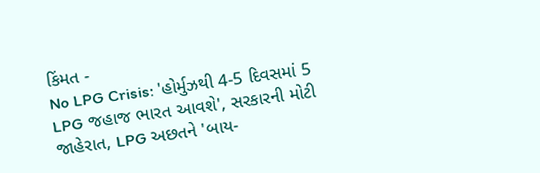કિંમત -
No LPG Crisis: 'હોર્મુઝથી 4-5 દિવસમાં 5 LPG જહાજ ભારત આવશે', સરકારની મોટી જાહેરાત, LPG અછતને 'બાય-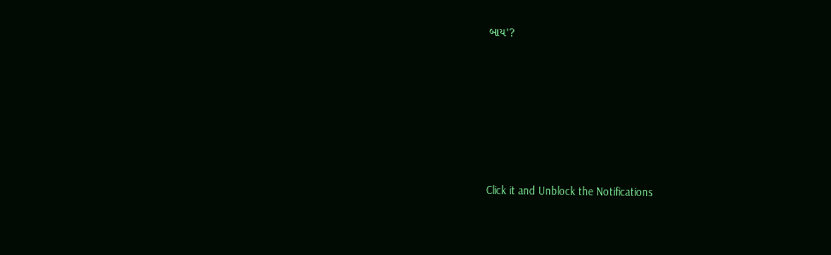બાય'?








Click it and Unblock the Notifications